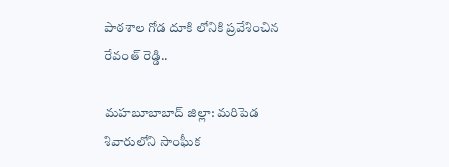పాఠశాల గోడ దూకి లోనికి ప్రవేశించిన రేవంత్ రెడ్డి..

మహబూబాబాద్ జిల్లా: మరిపెడ శివారులోని సాంఘీక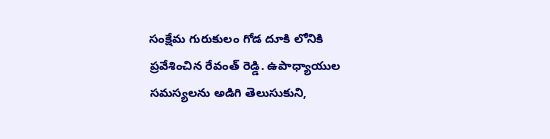సంక్షేమ గురుకులం గోడ దూకి లోనికి ప్రవేశించిన రేవంత్ రెడ్డి. ఉపాధ్యాయుల సమస్యలను అడిగి తెలుసుకుని,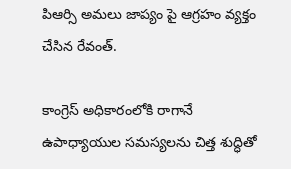పిఆర్సి అమలు జాప్యం పై ఆగ్రహం వ్యక్తం చేసిన రేవంత్.

కాంగ్రెస్ అధికారంలోకి రాగానే ఉపాధ్యాయుల సమస్యలను చిత్త శుద్ధితో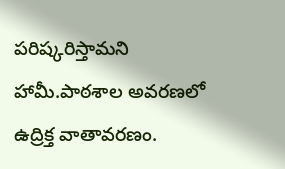పరిష్కరిస్తామని హామీ.పాఠశాల అవరణలో ఉద్రిక్త వాతావరణం.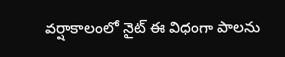వ‌ర్షాకాలంలో నైట్ ఈ విధంగా పాల‌ను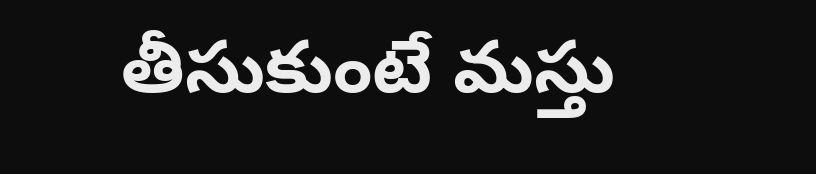తీసుకుంటే మ‌స్తు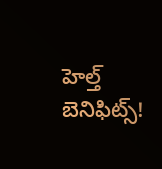హెల్త్ బెనిఫిట్స్‌!